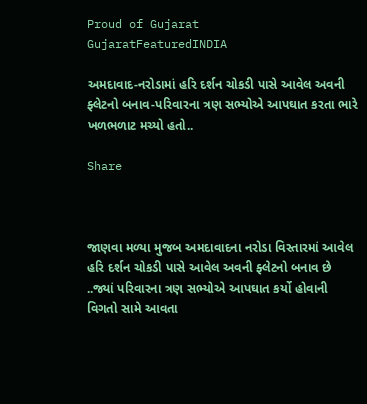Proud of Gujarat
GujaratFeaturedINDIA

અમદાવાદ-નરોડામાં હરિ દર્શન ચોકડી પાસે આવેલ અવની ફ્લેટનો બનાવ-પરિવારના ત્રણ સભ્યોએ આપઘાત કરતા ભારે ખળભળાટ મચ્યો હતો..

Share



જાણવા મળ્યા મુજબ અમદાવાદના નરોડા વિસ્તારમાં આવેલ હરિ દર્શન ચોકડી પાસે આવેલ અવની ફ્લેટનો બનાવ છે ..જ્યાં પરિવારના ત્રણ સભ્યોએ આપઘાત કર્યો હોવાની વિગતો સામે આવતા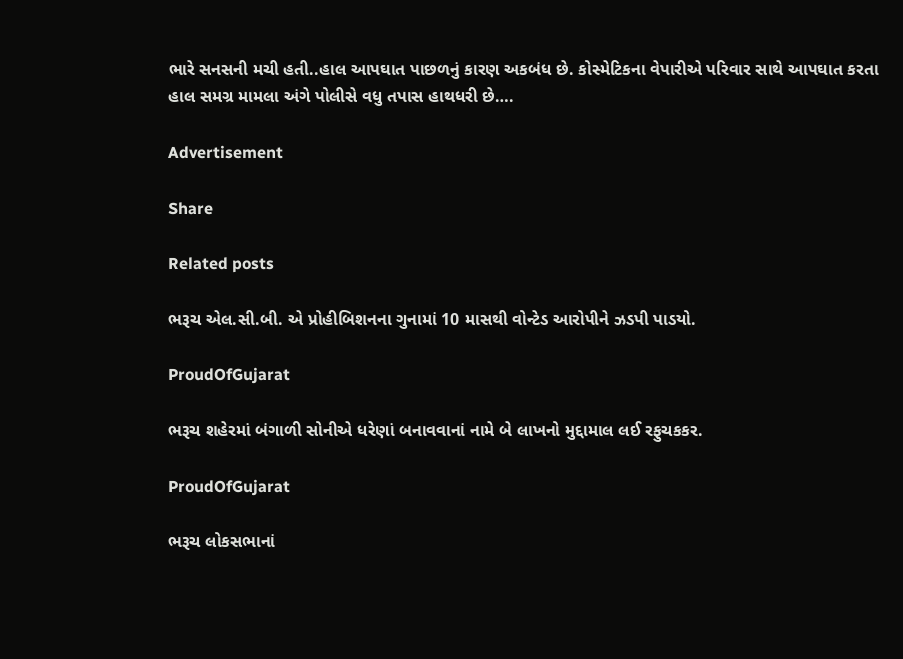ભારે સનસની મચી હતી..હાલ આપઘાત પાછળનું કારણ અકબંધ છે. કોસ્મેટિકના વેપારીએ પરિવાર સાથે આપઘાત કરતા હાલ સમગ્ર મામલા અંગે પોલીસે વધુ તપાસ હાથધરી છે….

Advertisement

Share

Related posts

ભરૂચ એલ.સી.બી. એ પ્રોહીબિશનના ગુનામાં 10 માસથી વોન્ટેડ આરોપીને ઝડપી પાડયો.

ProudOfGujarat

ભરૂચ શહેરમાં બંગાળી સોનીએ ધરેણાં બનાવવાનાં નામે બે લાખનો મુદ્દામાલ લઈ રફુચકકર.

ProudOfGujarat

ભરૂચ લોકસભાનાં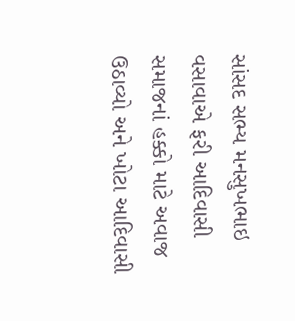સાંસદ સભ્ય મનસુખભાઇ વસાવાએ ફરી આદિવાસી સમાજનાં હક્કો માટે અવાજ ઉઠાવ્યો અને ખોટા આદિવાસી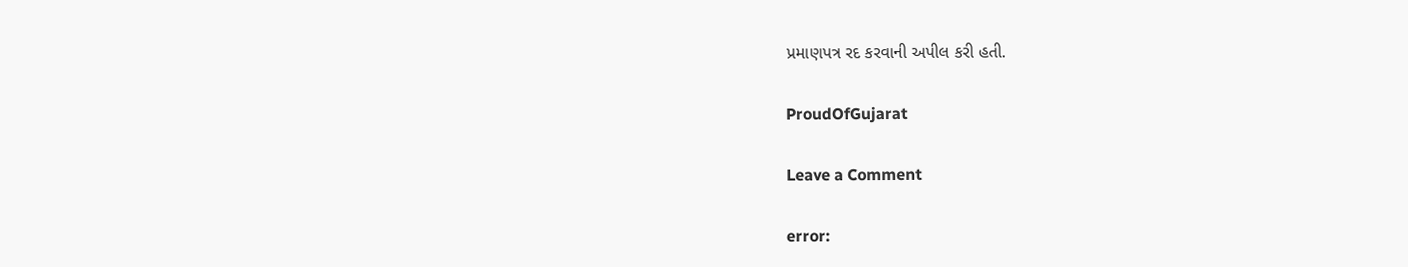પ્રમાણપત્ર રદ કરવાની અપીલ કરી હતી.

ProudOfGujarat

Leave a Comment

error: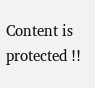Content is protected !!